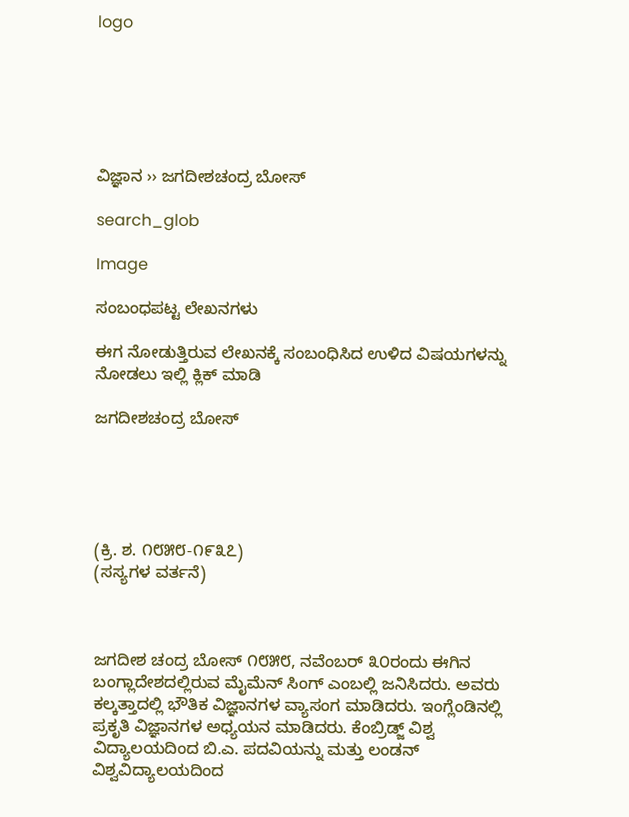logo






ವಿಜ್ಞಾನ ›› ಜಗದೀಶಚಂದ್ರ ಬೋಸ್

search_glob

Image

ಸಂಬಂಧಪಟ್ಟ ಲೇಖನಗಳು

ಈಗ ನೋಡುತ್ತಿರುವ ಲೇಖನಕ್ಕೆ ಸಂಬಂಧಿಸಿದ ಉಳಿದ ವಿಷಯಗಳನ್ನು ನೋಡಲು ಇಲ್ಲಿ ಕ್ಲಿಕ್ ಮಾಡಿ

ಜಗದೀಶಚಂದ್ರ ಬೋಸ್





(ಕ್ರಿ. ಶ. ೧೮೫೮-೧೯೩೭)
(ಸಸ್ಯಗಳ ವರ್ತನೆ)



ಜಗದೀಶ ಚಂದ್ರ ಬೋಸ್ ೧೮೫೮, ನವೆಂಬರ್ ೩೦ರಂದು ಈಗಿನ ಬಂಗ್ಲಾದೇಶದಲ್ಲಿರುವ ಮೈಮೆನ್ ಸಿಂಗ್ ಎಂಬಲ್ಲಿ ಜನಿಸಿದರು. ಅವರು ಕಲ್ಕತ್ತಾದಲ್ಲಿ ಭೌತಿಕ ವಿಜ್ಞಾನಗಳ ವ್ಯಾಸಂಗ ಮಾಡಿದರು. ಇಂಗ್ಲೆಂಡಿನಲ್ಲಿ ಪ್ರಕೃತಿ ವಿಜ್ಞಾನಗಳ ಅಧ್ಯಯನ ಮಾಡಿದರು. ಕೆಂಬ್ರಿಡ್ಜ್ ವಿಶ್ವ ವಿದ್ಯಾಲಯದಿಂದ ಬಿ.ಎ. ಪದವಿಯನ್ನು ಮತ್ತು ಲಂಡನ್ ವಿಶ್ವವಿದ್ಯಾಲಯದಿಂದ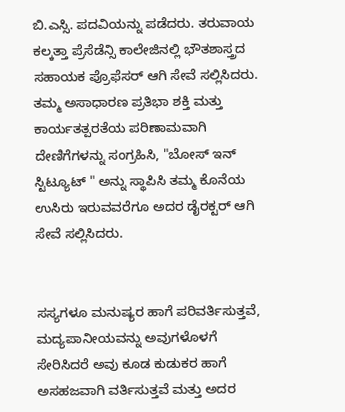ಬಿ.ಎಸ್ಸಿ. ಪದವಿಯನ್ನು ಪಡೆದರು. ತರುವಾಯ ಕಲ್ಕತ್ತಾ ಪ್ರೆಸೆಡೆನ್ಸಿ ಕಾಲೇಜಿನಲ್ಲಿ ಭೌತಶಾಸ್ತ್ರದ ಸಹಾಯಕ ಪ್ರೊಫೆಸರ‍್ ಆಗಿ ಸೇವೆ ಸಲ್ಲಿಸಿದರು. ತಮ್ಮ ಅಸಾಧಾರಣ ಪ್ರತಿಭಾ ಶಕ್ತಿ ಮತ್ತು ಕಾರ್ಯತತ್ಪರತೆಯ ಪರಿಣಾಮವಾಗಿ ದೇಣಿಗೆಗಳನ್ನು ಸಂಗ್ರಹಿಸಿ, "ಬೋಸ್ ಇನ್ ಸ್ಟಿಟ್ಯೂಟ್ " ಅನ್ನು ಸ್ಥಾಪಿಸಿ ತಮ್ಮ ಕೊನೆಯ ಉಸಿರು ಇರುವವರೆಗೂ ಅದರ ಡೈರಕ್ಟರ್ ಆಗಿ ಸೇವೆ ಸಲ್ಲಿಸಿದರು.


ಸಸ್ಯಗಳೂ ಮನುಷ್ಯರ ಹಾಗೆ ಪರಿವರ್ತಿಸುತ್ತವೆ, ಮದ್ಯಪಾನೀಯವನ್ನು ಅವುಗಳೊಳಗೆ ಸೇರಿಸಿದರೆ ಅವು ಕೂಡ ಕುಡುಕರ ಹಾಗೆ ಅಸಹಜವಾಗಿ ವರ್ತಿಸುತ್ತವೆ ಮತ್ತು ಅದರ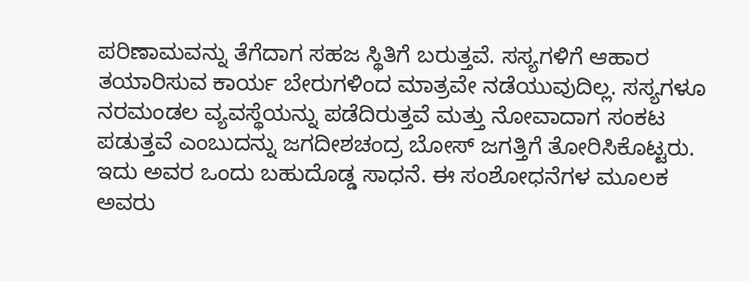ಪರಿಣಾಮವನ್ನು ತೆಗೆದಾಗ ಸಹಜ ಸ್ಥಿತಿಗೆ ಬರುತ್ತವೆ. ಸಸ್ಯಗಳಿಗೆ ಆಹಾರ ತಯಾರಿಸುವ ಕಾರ್ಯ ಬೇರುಗಳಿಂದ ಮಾತ್ರವೇ ನಡೆಯುವುದಿಲ್ಲ. ಸಸ್ಯಗಳೂ ನರಮಂಡಲ ವ್ಯವಸ್ಥೆಯನ್ನು ಪಡೆದಿರುತ್ತವೆ ಮತ್ತು ನೋವಾದಾಗ ಸಂಕಟ ಪಡುತ್ತವೆ ಎಂಬುದನ್ನು ಜಗದೀಶಚಂದ್ರ ಬೋಸ್ ಜಗತ್ತಿಗೆ ತೋರಿಸಿಕೊಟ್ಟರು. ಇದು ಅವರ ಒಂದು ಬಹುದೊಡ್ಡ ಸಾಧನೆ. ಈ ಸಂಶೋಧನೆಗಳ ಮೂಲಕ ಅವರು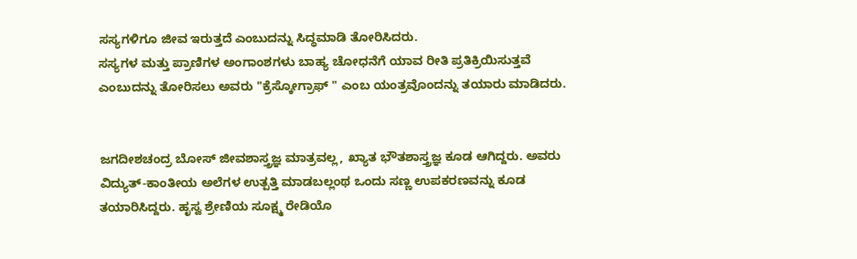ಸಸ್ಯಗಳಿಗೂ ಜೀವ ಇರುತ್ತದೆ ಎಂಬುದನ್ನು ಸಿದ್ಧಮಾಡಿ ತೋರಿಸಿದರು.
ಸಸ್ಯಗಳ ಮತ್ತು ಪ್ರಾಣಿಗಳ ಅಂಗಾಂಶಗಳು ಬಾಹ್ಯ ಚೋಧನೆಗೆ ಯಾವ ರೀತಿ ಪ್ರತಿಕ್ರಿಯಿಸುತ್ತವೆ ಎಂಬುದನ್ನು ತೋರಿಸಲು ಅವರು "ಕ್ರೆಸ್ಕೋಗ್ರಾಫ್ " ಎಂಬ ಯಂತ್ರವೊಂದನ್ನು ತಯಾರು ಮಾಡಿದರು.


ಜಗದೀಶಚಂದ್ರ ಬೋಸ್ ಜೀವಶಾಸ್ತ್ರಜ್ಞ ಮಾತ್ರವಲ್ಲ, ಖ್ಯಾತ ಭೌತಶಾಸ್ತ್ರಜ್ಞ ಕೂಡ ಆಗಿದ್ದರು. ಅವರು ವಿದ್ಯುತ್-ಕಾಂತೀಯ ಅಲೆಗಳ ಉತ್ಪತ್ತಿ ಮಾಡಬಲ್ಲಂಥ ಒಂದು ಸಣ್ಣ ಉಪಕರಣವನ್ನು ಕೂಡ ತಯಾರಿಸಿದ್ದರು. ಹೃಸ್ವ ಶ್ರೇಣಿಯ ಸೂಕ್ಷ್ಮ ರೇಡಿಯೊ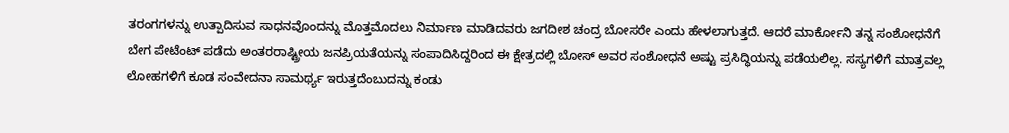ತರಂಗಗಳನ್ನು ಉತ್ಪಾದಿಸುವ ಸಾಧನವೊಂದನ್ನು ಮೊತ್ತಮೊದಲು ನಿರ್ಮಾಣ ಮಾಡಿದವರು ಜಗದೀಶ ಚಂದ್ರ ಬೋಸರೇ ಎಂದು ಹೇಳಲಾಗುತ್ತದೆ. ಆದರೆ ಮಾರ್ಕೋನಿ ತನ್ನ ಸಂಶೋಧನೆಗೆ ಬೇಗ ಪೇಟೆಂಟ್ ಪಡೆದು ಅಂತರರಾಷ್ಟ್ರೀಯ ಜನಪ್ರಿಯತೆಯನ್ನು ಸಂಪಾದಿಸಿದ್ದರಿಂದ ಈ ಕ್ಷೇತ್ರದಲ್ಲಿ ಬೋಸ್ ಅವರ ಸಂಶೋಧನೆ ಅಷ್ಟು ಪ್ರಸಿದ್ಧಿಯನ್ನು ಪಡೆಯಲಿಲ್ಲ. ಸಸ್ಯಗಳಿಗೆ ಮಾತ್ರವಲ್ಲ ಲೋಹಗಳಿಗೆ ಕೂಡ ಸಂವೇದನಾ ಸಾಮರ್ಥ್ಯ ಇರುತ್ತದೆಂಬುದನ್ನು ಕಂಡು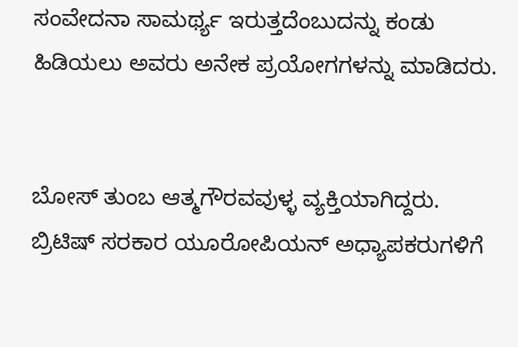ಸಂವೇದನಾ ಸಾಮರ್ಥ್ಯ ಇರುತ್ತದೆಂಬುದನ್ನು ಕಂಡು ಹಿಡಿಯಲು ಅವರು ಅನೇಕ ಪ್ರಯೋಗಗಳನ್ನು ಮಾಡಿದರು.


ಬೋಸ್ ತುಂಬ ಆತ್ಮಗೌರವವುಳ್ಳ ವ್ಯಕ್ತಿಯಾಗಿದ್ದರು. ಬ್ರಿಟಿಷ್ ಸರಕಾರ ಯೂರೋಪಿಯನ್ ಅಧ್ಯಾಪಕರುಗಳಿಗೆ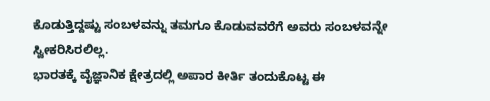ಕೊಡುತ್ತಿದ್ದಷ್ಟು ಸಂಬಳವನ್ನು ತಮಗೂ ಕೊಡುವವರೆಗೆ ಅವರು ಸಂಬಳವನ್ನೇ ಸ್ವೀಕರಿಸಿರಲಿಲ್ಲ.
ಭಾರತಕ್ಕೆ ವೈಜ್ಞಾನಿಕ ಕ್ಷೇತ್ರದಲ್ಲಿ ಅಪಾರ ಕೀರ್ತಿ ತಂದುಕೊಟ್ಟ ಈ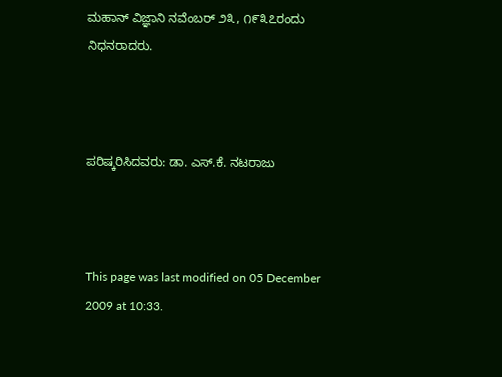ಮಹಾನ್ ವಿಜ್ಞಾನಿ ನವೆಂಬರ್ ೨೩, ೧೯೩೭ರಂದು ನಿಧನರಾದರು.



ಪರಿಷ್ಕರಿಸಿದವರು: ಡಾ. ಎಸ್.ಕೆ. ನಟರಾಜು



This page was last modified on 05 December 2009 at 10:33.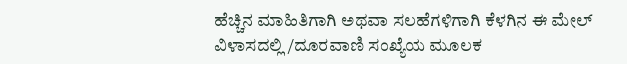ಹೆಚ್ಚಿನ ಮಾಹಿತಿಗಾಗಿ ಅಥವಾ ಸಲಹೆಗಳಿಗಾಗಿ ಕೆಳಗಿನ ಈ ಮೇಲ್ ವಿಳಾಸದಲ್ಲಿ /ದೂರವಾಣಿ ಸಂಖ್ಯೆಯ ಮೂಲಕ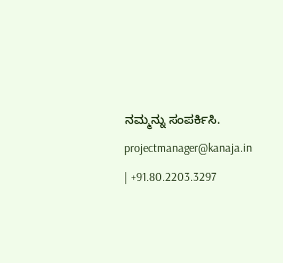ನಮ್ಮನ್ನು ಸಂಪರ್ಕಿಸಿ. projectmanager@kanaja.in | +91.80.2203.3297